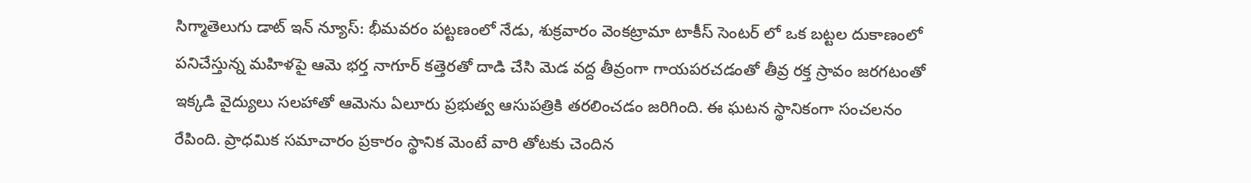సిగ్మాతెలుగు డాట్ ఇన్ న్యూస్: భీమవరం పట్టణంలో నేడు, శుక్రవారం వెంకట్రామా టాకీస్ సెంటర్ లో ఒక బట్టల దుకాణంలో పనిచేస్తున్న మహిళపై ఆమె భర్త నాగూర్ కత్తెరతో దాడి చేసి మెడ వద్ద తీవ్రంగా గాయపరచడంతో తీవ్ర రక్త స్రావం జరగటంతో ఇక్కడి వైద్యులు సలహాతో ఆమెను ఏలూరు ప్రభుత్వ ఆసుపత్రికి తరలించడం జరిగింది. ఈ ఘటన స్థానికంగా సంచలనం రేపింది. ప్రాధమిక సమాచారం ప్రకారం స్థానిక మెంటే వారి తోటకు చెందిన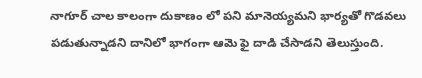నాగూర్ చాల కాలంగా దుకాణం లో పని మానెయ్యమని భార్యతో గొడవలు పడుతున్నాడని దానిలో భాగంగా ఆమె ఫై దాడి చేసాడని తెలుస్తుంది.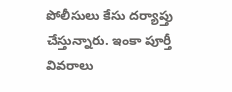పోలీసులు కేసు దర్యాప్తు చేస్తున్నారు. ఇంకా పూర్తీ వివరాలు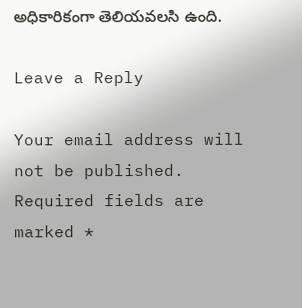అధికారికంగా తెలియవలసి ఉంది.

Leave a Reply

Your email address will not be published. Required fields are marked *